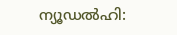ന്യൂഡൽഹി: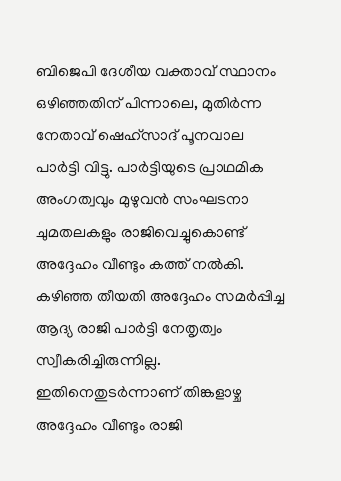ബിജെപി ദേശീയ വക്താവ് സ്ഥാനം ഒഴിഞ്ഞതിന് പിന്നാലെ, മുതിർന്ന നേതാവ് ഷെഹ്സാദ് പൂനവാല പാർട്ടി വിട്ടു. പാർട്ടിയുടെ പ്രാഥമിക അംഗത്വവും മുഴുവൻ സംഘടനാ ചുമതലകളും രാജിവെച്ചുകൊണ്ട് അദ്ദേഹം വീണ്ടും കത്ത് നൽകി. കഴിഞ്ഞ തീയതി അദ്ദേഹം സമർപ്പിച്ച ആദ്യ രാജി പാർട്ടി നേതൃത്വം സ്വീകരിച്ചിരുന്നില്ല. ഇതിനെതുടർന്നാണ് തിങ്കളാഴ്ച അദ്ദേഹം വീണ്ടും രാജി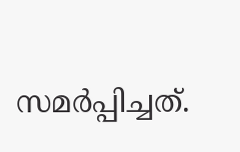സമർപ്പിച്ചത്.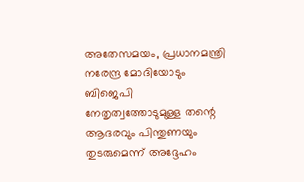അതേസമയം, പ്രധാനമന്ത്രി നരേന്ദ്ര മോദിയോടും ബിജെപി നേതൃത്വത്തോടുമുള്ള തന്റെ ആദരവും പിന്തുണയും തുടരുമെന്ന് അദ്ദേഹം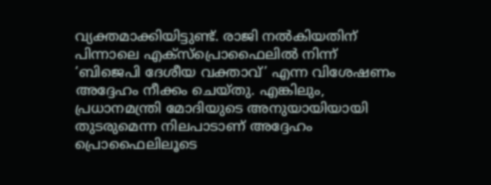വ്യക്തമാക്കിയിട്ടുണ്ട്. രാജി നൽകിയതിന് പിന്നാലെ എക്സ്പ്രൊഫൈലിൽ നിന്ന് ‘ബിജെപി ദേശീയ വക്താവ്’ എന്ന വിശേഷണം അദ്ദേഹം നീക്കം ചെയ്തു. എങ്കിലും, പ്രധാനമന്ത്രി മോദിയുടെ അനുയായിയായി തുടരുമെന്ന നിലപാടാണ് അദ്ദേഹം പ്രൊഫൈലിലൂടെ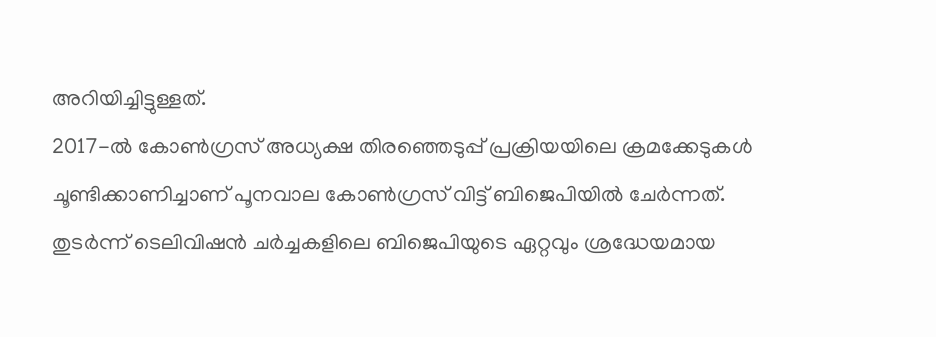അറിയിച്ചിട്ടുള്ളത്.
2017-ൽ കോൺഗ്രസ് അധ്യക്ഷ തിരഞ്ഞെടുപ്പ് പ്രക്രിയയിലെ ക്രമക്കേടുകൾ ചൂണ്ടിക്കാണിച്ചാണ് പൂനവാല കോൺഗ്രസ് വിട്ട് ബിജെപിയിൽ ചേർന്നത്. തുടർന്ന് ടെലിവിഷൻ ചർച്ചകളിലെ ബിജെപിയുടെ ഏറ്റവും ശ്രദ്ധേയമായ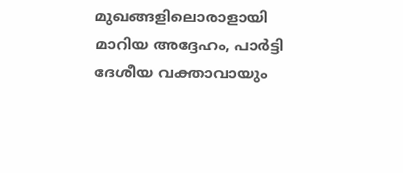മുഖങ്ങളിലൊരാളായി മാറിയ അദ്ദേഹം, പാർട്ടി ദേശീയ വക്താവായും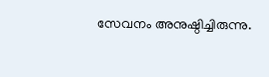സേവനം അനുഷ്ഠിച്ചിരുന്നു.